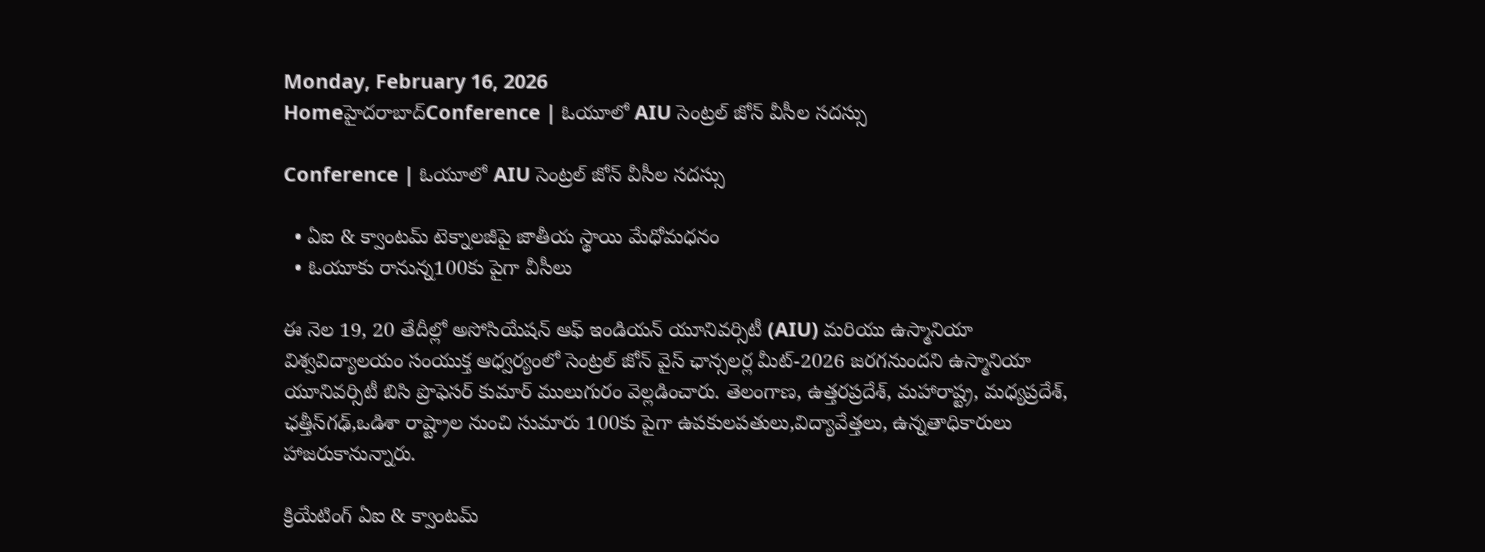Monday, February 16, 2026
Homeహైదరాబాద్‌Conference | ఓయూలో AIU సెంట్రల్ జోన్ వీసీల సదస్సు

Conference | ఓయూలో AIU సెంట్రల్ జోన్ వీసీల సదస్సు

  • ఏఐ & క్వాంటమ్ టెక్నాలజీపై జాతీయ స్థాయి మేధోమధనం
  • ఓయూకు రానున్న100కు పైగా వీసీలు

ఈ నెల 19, 20 తేదీల్లో అసోసియేషన్ ఆఫ్ ఇండియన్ యూనివర్సిటీ (AIU) మరియు ఉస్మానియా విశ్వవిద్యాలయం సంయుక్త ఆధ్వర్యంలో సెంట్రల్ జోన్ వైస్ ఛాన్సలర్ల మీట్-2026 జరగనుందని ఉస్మానియా యూనివర్సిటీ బిసి ప్రొఫెసర్ కుమార్ ములుగురం వెల్లడించారు. తెలంగాణ, ఉత్తరప్రదేశ్, మహారాష్ట్ర, మధ్యప్రదేశ్, ఛత్తీస్‌గఢ్,ఒడిశా రాష్ట్రాల నుంచి సుమారు 100కు పైగా ఉపకులపతులు,విద్యావేత్తలు, ఉన్నతాధికారులు హాజరుకానున్నారు.

క్రియేటింగ్ ఏఐ & క్వాంటమ్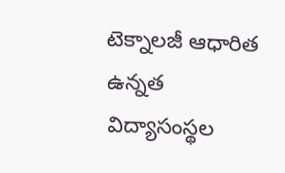టెక్నాలజీ ఆధారిత ఉన్నత విద్యాసంస్థల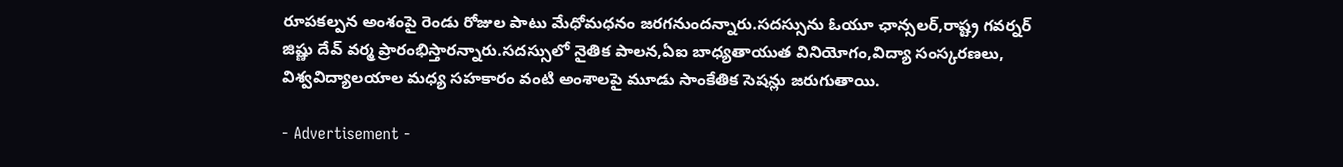రూపకల్పన అంశంపై రెండు రోజుల పాటు మేధోమధనం జరగనుందన్నారు.సదస్సును ఓయూ ఛాన్సలర్,రాష్ట్ర గవర్నర్ జిష్ణు దేవ్ వర్మ ప్రారంభిస్తారన్నారు.సదస్సులో నైతిక పాలన,ఏఐ బాధ్యతాయుత వినియోగం,విద్యా సంస్కరణలు, విశ్వవిద్యాలయాల మధ్య సహకారం వంటి అంశాలపై మూడు సాంకేతిక సెషన్లు జరుగుతాయి.

- Advertisement -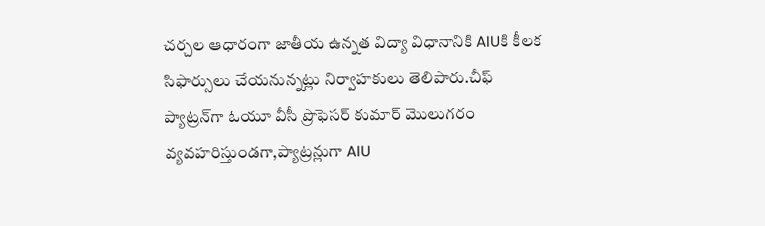చర్చల ఆధారంగా జాతీయ ఉన్నత విద్యా విధానానికి AIUకి కీలక సిఫార్సులు చేయనున్నట్లు నిర్వాహకులు తెలిపారు.చీఫ్ ప్యాట్రన్‌గా ఓయూ వీసీ ప్రొఫెసర్ కుమార్ మొలుగరం వ్యవహరిస్తుండగా,ప్యాట్రన్లుగా AIU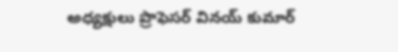అధ్యక్షులు ప్రొఫెసర్ వినయ్ కుమార్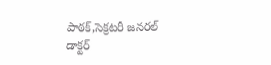పాఠక్,సెక్రటరీ జనరల్ డాక్టర్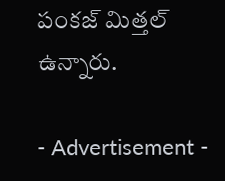పంకజ్ మిత్తల్ ఉన్నారు.

- Advertisement -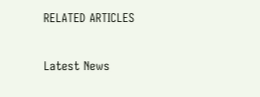RELATED ARTICLES

Latest News